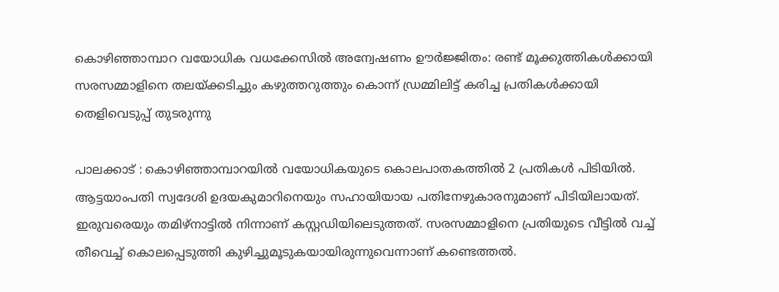കൊഴിഞ്ഞാമ്പാറ വയോധിക വധക്കേസിൽ അന്വേഷണം ഊർജ്ജിതം: രണ്ട് മൂക്കുത്തികൾക്കായി സരസമ്മാളിനെ തലയ്ക്കടിച്ചും കഴുത്തറുത്തും കൊന്ന് ഡ്രമ്മിലിട്ട് കരിച്ച പ്രതികൾക്കായി തെളിവെടുപ്പ് തുടരുന്നു

പാലക്കാട് : കൊഴിഞ്ഞാമ്പാറയിൽ വയോധികയുടെ കൊലപാതകത്തിൽ 2 പ്രതികൾ പിടിയിൽ. ആട്ടയാംപതി സ്വദേശി ഉദയകുമാറിനെയും സഹായിയായ പതിനേഴുകാരനുമാണ് പിടിയിലായത്. ഇരുവരെയും തമിഴ്നാട്ടിൽ നിന്നാണ് കസ്റ്റഡിയിലെടുത്തത്. സരസമ്മാളിനെ പ്രതിയുടെ വീട്ടിൽ വച്ച് തീവെച്ച് കൊലപ്പെടുത്തി കുഴിച്ചുമൂടുകയായിരുന്നുവെന്നാണ് കണ്ടെത്തൽ.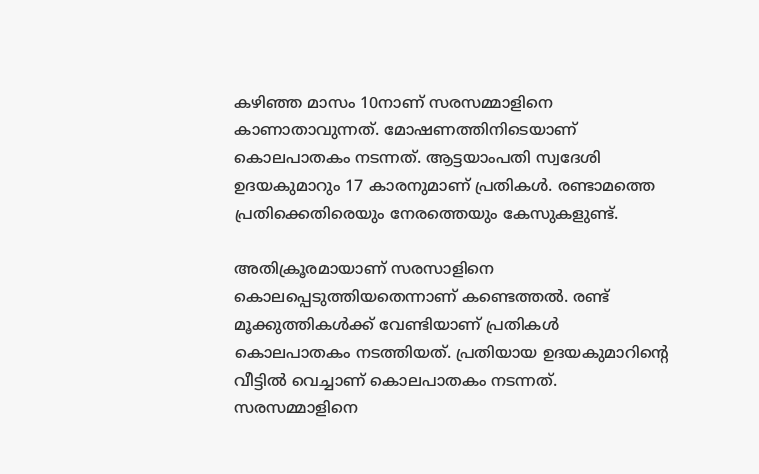കഴിഞ്ഞ മാസം 10നാണ് സരസമ്മാളിനെ കാണാതാവുന്നത്. മോഷണത്തിനിടെയാണ് കൊലപാതകം നടന്നത്. ആട്ടയാംപതി സ്വദേശി ഉദയകുമാറും 17 കാരനുമാണ് പ്രതികൾ. രണ്ടാമത്തെ പ്രതിക്കെതിരെയും നേരത്തെയും കേസുകളുണ്ട്.

അതിക്രൂരമായാണ് സരസാളിനെ കൊലപ്പെടുത്തിയതെന്നാണ് കണ്ടെത്തൽ. രണ്ട് മൂക്കുത്തികൾക്ക് വേണ്ടിയാണ് പ്രതികൾ കൊലപാതകം നടത്തിയത്. പ്രതിയായ ഉദയകുമാറിന്റെ വീട്ടിൽ വെച്ചാണ് കൊലപാതകം നടന്നത്. സരസമ്മാളിനെ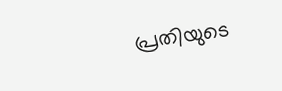പ്രതിയുടെ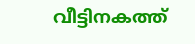വീട്ടിനകത്ത്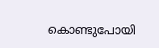കൊണ്ടുപോയി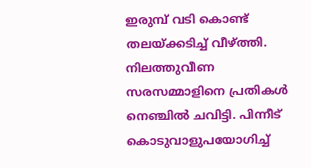ഇരുമ്പ് വടി കൊണ്ട് തലയ്ക്കടിച്ച് വീഴ്ത്തി. നിലത്തുവീണ സരസമ്മാളിനെ പ്രതികൾ നെഞ്ചിൽ ചവിട്ടി. പിന്നീട് കൊടുവാളുപയോഗിച്ച്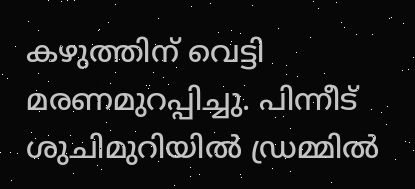കഴുത്തിന് വെട്ടി മരണമുറപ്പിച്ചു. പിന്നീട് ശുചിമുറിയിൽ ഡ്രമ്മിൽ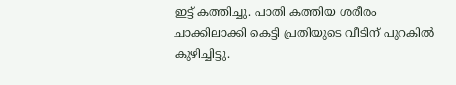ഇട്ട് കത്തിച്ചു. പാതി കത്തിയ ശരീരം ചാക്കിലാക്കി കെട്ടി പ്രതിയുടെ വീടിന് പുറകിൽ കുഴിച്ചിട്ടു.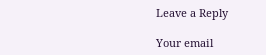Leave a Reply

Your email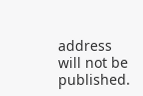address will not be published.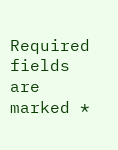Required fields are marked *